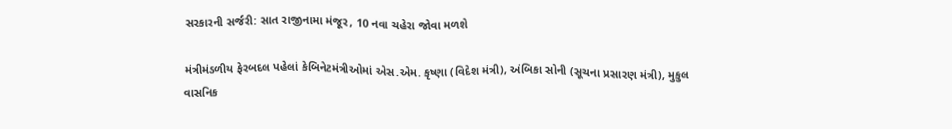સરકારની સર્જરી: સાત રાજીનામા મંજૂર, 10 નવા ચહેરા જોવા મળશે

મંત્રીમંડળીય ફેરબદલ પહેલાં કેબિનેટમંત્રીઓમાં એસ.એમ. કૃષ્ણા (વિદેશ મંત્રી), અંબિકા સોની (સૂચના પ્રસારણ મંત્રી), મુકુલ વાસનિક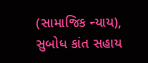(સામાજિક ન્યાય), સુબોધ કાંત સહાય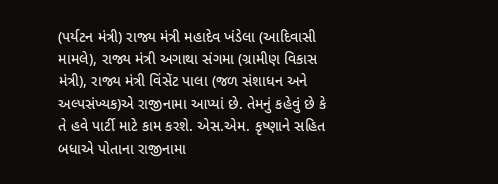(પર્યટન મંત્રી) રાજ્ય મંત્રી મહાદેવ ખંડેલા (આદિવાસી મામલે), રાજ્ય મંત્રી અગાથા સંગમા (ગ્રામીણ વિકાસ મંત્રી), રાજ્ય મંત્રી વિંસેંટ પાલા (જળ સંશાધન અને અલ્પસંખ્યક)એ રાજીનામા આપ્યાં છે. તેમનું કહેવું છે કે તે હવે પાર્ટી માટે કામ કરશે. એસ.એમ. કૃષ્ણાને સહિત બધાએ પોતાના રાજીનામા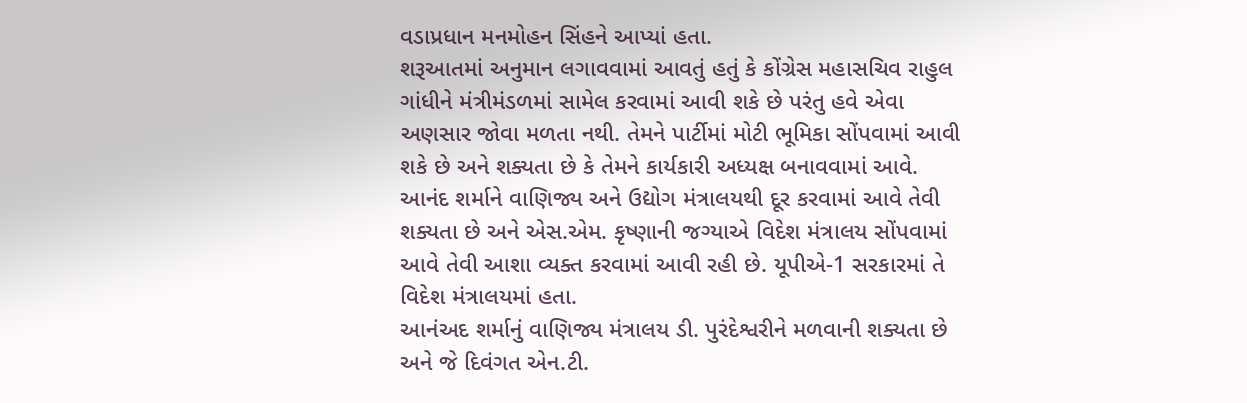વડાપ્રધાન મનમોહન સિંહને આપ્યાં હતા.
શરૂઆતમાં અનુમાન લગાવવામાં આવતું હતું કે કોંગ્રેસ મહાસચિવ રાહુલ ગાંધીને મંત્રીમંડળમાં સામેલ કરવામાં આવી શકે છે પરંતુ હવે એવા અણસાર જોવા મળતા નથી. તેમને પાર્ટીમાં મોટી ભૂમિકા સોંપવામાં આવી શકે છે અને શક્યતા છે કે તેમને કાર્યકારી અધ્યક્ષ બનાવવામાં આવે. આનંદ શર્માને વાણિજ્ય અને ઉદ્યોગ મંત્રાલયથી દૂર કરવામાં આવે તેવી શક્યતા છે અને એસ.એમ. કૃષ્ણાની જગ્યાએ વિદેશ મંત્રાલય સોંપવામાં આવે તેવી આશા વ્યક્ત કરવામાં આવી રહી છે. યૂપીએ-1 સરકારમાં તે વિદેશ મંત્રાલયમાં હતા.
આનંઅદ શર્માનું વાણિજ્ય મંત્રાલય ડી. પુરંદેશ્વરીને મળવાની શક્યતા છે અને જે દિવંગત એન.ટી.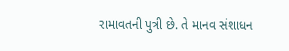રામાવતની પુત્રી છે. તે માનવ સંશાધન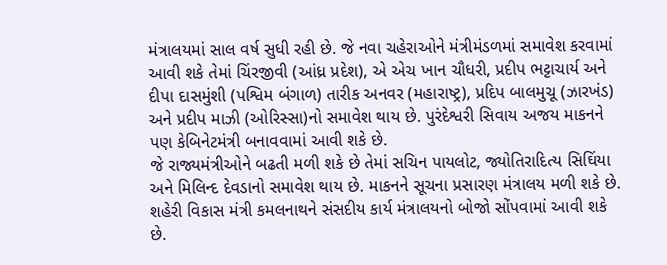મંત્રાલયમાં સાલ વર્ષ સુધી રહી છે. જે નવા ચહેરાઓને મંત્રીમંડળમાં સમાવેશ કરવામાં આવી શકે તેમાં ચિંરજીવી (આંધ્ર પ્રદેશ), એ એચ ખાન ચૌધરી, પ્રદીપ ભટ્ટાચાર્ય અને દીપા દાસમુંશી (પશ્વિમ બંગાળ) તારીક અનવર (મહારાષ્ટ્ર), પ્રદિપ બાલમુચૂ (ઝારખંડ) અને પ્રદીપ માઝી (ઓરિસ્સા)નો સમાવેશ થાય છે. પુરંદેશ્વરી સિવાય અજય માકનને પણ કેબિનેટમંત્રી બનાવવામાં આવી શકે છે.
જે રાજ્યમંત્રીઓને બઢતી મળી શકે છે તેમાં સચિન પાયલોટ, જ્યોતિરાદિત્ય સિઘિંયા અને મિલિન્દ દેવડાનો સમાવેશ થાય છે. માકનને સૂચના પ્રસારણ મંત્રાલય મળી શકે છે. શહેરી વિકાસ મંત્રી કમલનાથને સંસદીય કાર્ય મંત્રાલયનો બોજો સોંપવામાં આવી શકે છે.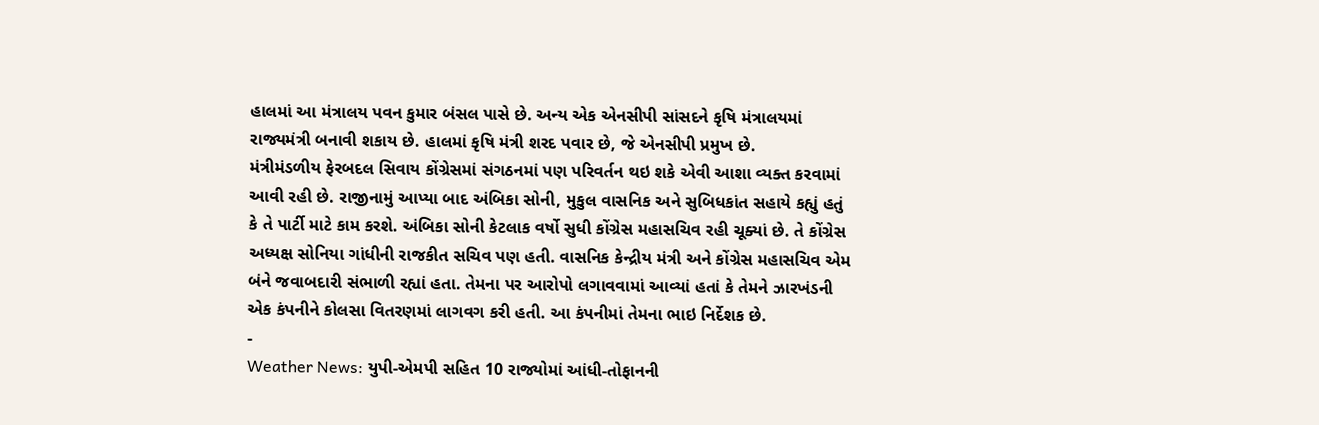હાલમાં આ મંત્રાલય પવન કુમાર બંસલ પાસે છે. અન્ય એક એનસીપી સાંસદને કૃષિ મંત્રાલયમાં રાજ્યમંત્રી બનાવી શકાય છે. હાલમાં કૃષિ મંત્રી શરદ પવાર છે, જે એનસીપી પ્રમુખ છે.
મંત્રીમંડળીય ફેરબદલ સિવાય કોંગ્રેસમાં સંગઠનમાં પણ પરિવર્તન થઇ શકે એવી આશા વ્યક્ત કરવામાં આવી રહી છે. રાજીનામું આપ્યા બાદ અંબિકા સોની, મુકુલ વાસનિક અને સુબિધકાંત સહાયે કહ્યું હતું કે તે પાર્ટી માટે કામ કરશે. અંબિકા સોની કેટલાક વર્ષો સુધી કોંગ્રેસ મહાસચિવ રહી ચૂક્યાં છે. તે કોંગ્રેસ અધ્યક્ષ સોનિયા ગાંધીની રાજકીત સચિવ પણ હતી. વાસનિક કેન્દ્રીય મંત્રી અને કોંગ્રેસ મહાસચિવ એમ બંને જવાબદારી સંભાળી રહ્યાં હતા. તેમના પર આરોપો લગાવવામાં આવ્યાં હતાં કે તેમને ઝારખંડની એક કંપનીને કોલસા વિતરણમાં લાગવગ કરી હતી. આ કંપનીમાં તેમના ભાઇ નિર્દેશક છે.
-
Weather News: યુપી-એમપી સહિત 10 રાજ્યોમાં આંધી-તોફાનની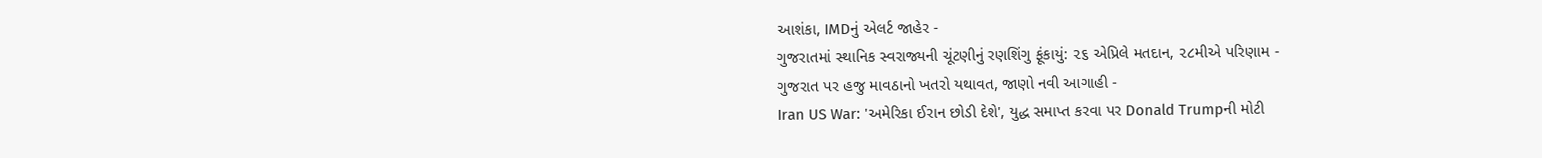આશંકા, IMDનું એલર્ટ જાહેર -
ગુજરાતમાં સ્થાનિક સ્વરાજ્યની ચૂંટણીનું રણશિંગુ ફૂંકાયું: ૨૬ એપ્રિલે મતદાન, ૨૮મીએ પરિણામ -
ગુજરાત પર હજુ માવઠાનો ખતરો યથાવત, જાણો નવી આગાહી -
Iran US War: 'અમેરિકા ઈરાન છોડી દેશે', યુદ્ધ સમાપ્ત કરવા પર Donald Trumpની મોટી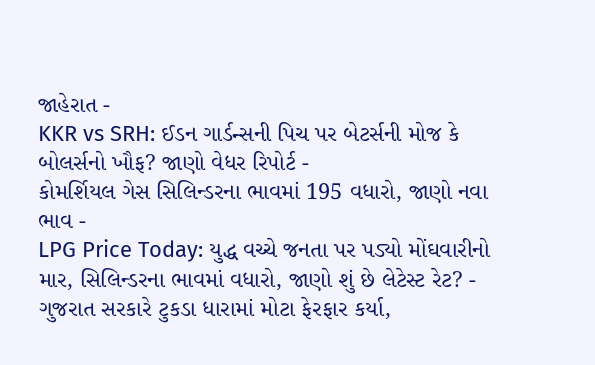જાહેરાત -
KKR vs SRH: ઈડન ગાર્ડન્સની પિચ પર બેટર્સની મોજ કે બોલર્સનો ખૌફ? જાણો વેધર રિપોર્ટ -
કોમર્શિયલ ગેસ સિલિન્ડરના ભાવમાં 195 વધારો, જાણો નવા ભાવ -
LPG Price Today: યુદ્ધ વચ્ચે જનતા પર પડ્યો મોંઘવારીનો માર, સિલિન્ડરના ભાવમાં વધારો, જાણો શું છે લેટેસ્ટ રેટ? -
ગુજરાત સરકારે ટુકડા ધારામાં મોટા ફેરફાર કર્યા,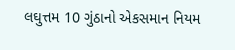લઘુત્તમ 10 ગુંઠાનો એકસમાન નિયમ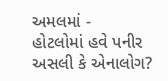અમલમાં -
હોટલોમાં હવે પનીર અસલી કે એનાલોગ?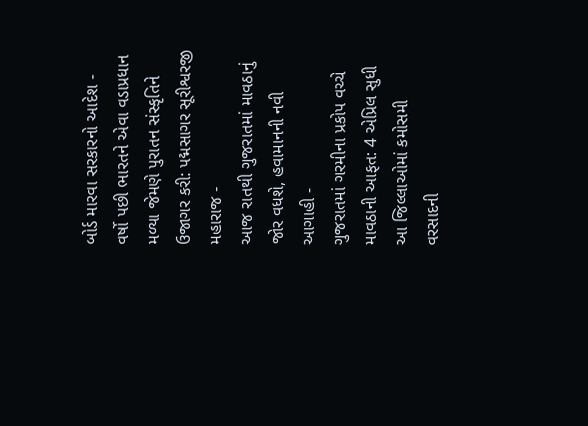બોર્ડ મારવા સરકારનો આદેશ -
વર્ષો પછી ભારતને એવા વડાપ્રધાન મળ્યા જેમણે પુરાતન સંસ્કૃતિને ઉજાગર કરી: પદ્મસાગર સૂરીશ્વરજી મહારાજ -
આજ રાતથી ગુજરાતમાં માવઠાનું જોર વધશે, હવામાનની નવી આગાહી -
ગુજરાતમાં ગરમીના પ્રકોપ વચ્ચે માવઠાની આફત: 4 એપ્રિલ સુધી આ જિલ્લાઓમાં કમોસમી વરસાદની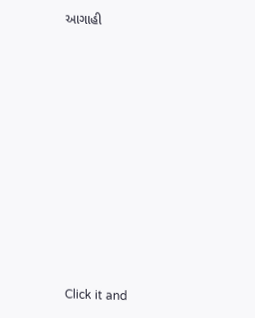આગાહી












Click it and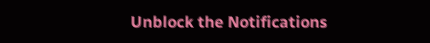Unblock the Notifications